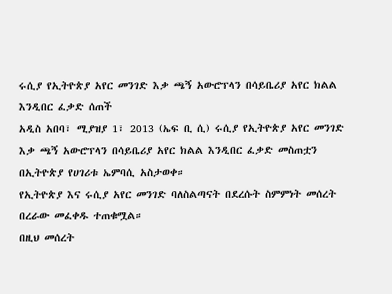ሩሲያ የኢትዮጵያ አየር መንገድ እቃ ጫኝ አውሮፕላን በሳይቤሪያ አየር ክልል እንዲበር ፈቃድ ሰጠች
አዲስ አበባ፣ ሚያዝያ 1፣ 2013 (ኤፍ ቢ ሲ) ሩሲያ የኢትዮጵያ አየር መንገድ እቃ ጫኝ አውሮፕላን በሳይቤሪያ አየር ክልል እንዲበር ፈቃድ መስጠቷን በኢትዮጵያ የሀገሪቱ ኤምባሲ አስታወቀ።
የኢትዮጵያ እና ሩሲያ አየር መንገድ ባለስልጣናት በደረሱት ስምምነት መሰረት በረራው መፈቀዱ ተጠቁሟል።
በዚህ መሰረት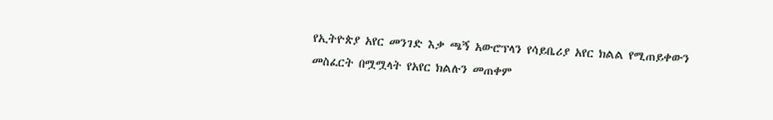የኢትዮጵያ አየር መንገድ እቃ ጫኝ አውሮፕላን የሳይቤሪያ አየር ክልል የሚጠይቀውን መስፈርት በሟሟላት የአየር ክልሉን መጠቀም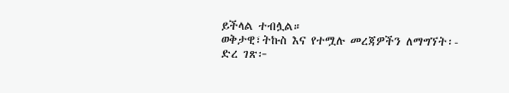ይችላል ተብሏል።
ወቅታዊ፣ትኩስ እና የተሟሉ መረጃዎችን ለማግኘት፡-
ድረ ገጽ፦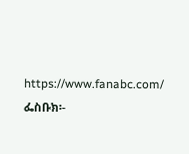https://www.fanabc.com/
ፌስቡክ፡-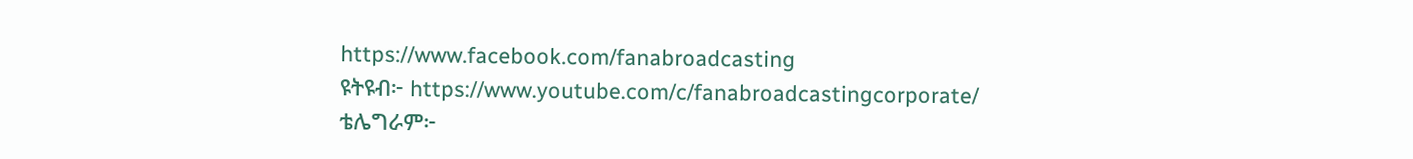https://www.facebook.com/fanabroadcasting
ዩትዩብ፦ https://www.youtube.com/c/fanabroadcastingcorporate/
ቴሌግራም፦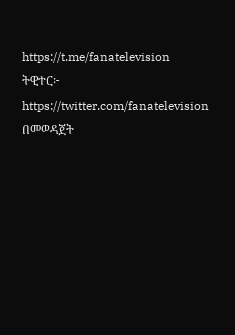https://t.me/fanatelevision
ትዊተር፦ https://twitter.com/fanatelevision በመወዳጀት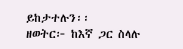ይከታተሉን፡፡
ዘወትር፦ ከእኛ ጋር ስላሉ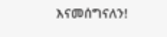እናመሰግናለን!